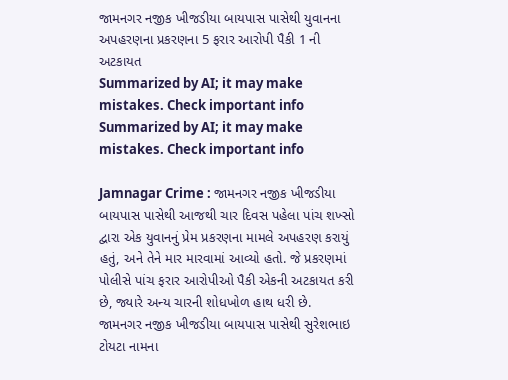જામનગર નજીક ખીજડીયા બાયપાસ પાસેથી યુવાનના અપહરણના પ્રકરણના 5 ફરાર આરોપી પૈકી 1 ની અટકાયત
Summarized by AI; it may make mistakes. Check important info
Summarized by AI; it may make mistakes. Check important info

Jamnagar Crime : જામનગર નજીક ખીજડીયા બાયપાસ પાસેથી આજથી ચાર દિવસ પહેલા પાંચ શખ્સો દ્વારા એક યુવાનનું પ્રેમ પ્રકરણના મામલે અપહરણ કરાયું હતું, અને તેને માર મારવામાં આવ્યો હતો. જે પ્રકરણમાં પોલીસે પાંચ ફરાર આરોપીઓ પૈકી એકની અટકાયત કરી છે, જ્યારે અન્ય ચારની શોધખોળ હાથ ધરી છે.
જામનગર નજીક ખીજડીયા બાયપાસ પાસેથી સુરેશભાઇ ટોયટા નામના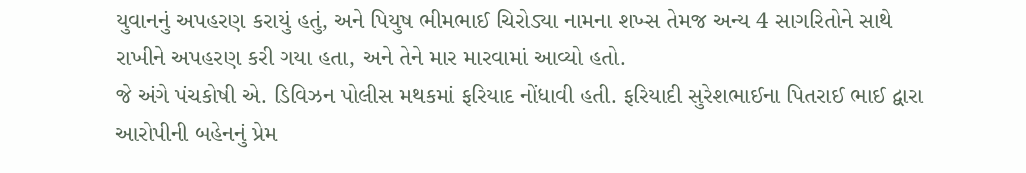યુવાનનું અપહરણ કરાયું હતું, અને પિયુષ ભીમભાઈ ચિરોડ્યા નામના શખ્સ તેમજ અન્ય 4 સાગરિતોને સાથે રાખીને અપહરણ કરી ગયા હતા, અને તેને માર મારવામાં આવ્યો હતો.
જે અંગે પંચકોષી એ. ડિવિઝન પોલીસ મથકમાં ફરિયાદ નોંધાવી હતી. ફરિયાદી સુરેશભાઈના પિતરાઈ ભાઈ દ્વારા આરોપીની બહેનનું પ્રેમ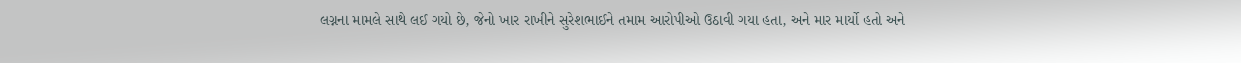લગ્નના મામલે સાથે લઈ ગયો છે, જેનો ખાર રાખીને સુરેશભાઈને તમામ આરોપીઓ ઉઠાવી ગયા હતા, અને માર માર્યો હતો અને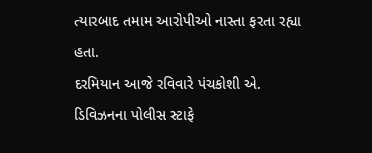ત્યારબાદ તમામ આરોપીઓ નાસ્તા ફરતા રહ્યા હતા.
દરમિયાન આજે રવિવારે પંચકોશી એ. ડિવિઝનના પોલીસ સ્ટાફે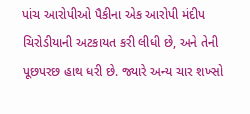પાંચ આરોપીઓ પૈકીના એક આરોપી મંદીપ ચિરોડીયાની અટકાયત કરી લીધી છે, અને તેની પૂછપરછ હાથ ધરી છે. જ્યારે અન્ય ચાર શખ્સો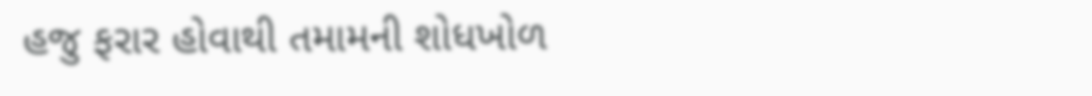હજુ ફરાર હોવાથી તમામની શોધખોળ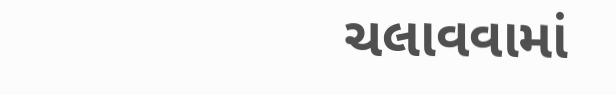ચલાવવામાં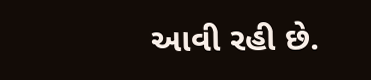આવી રહી છે.